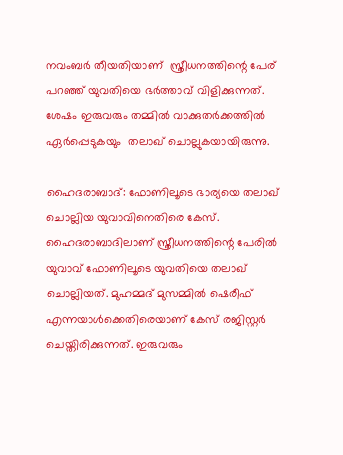നവംബര്‍ തീയതിയാണ്  സ്ത്രീധനത്തിന്റെ പേര് പറഞ്ഞ് യുവതിയെ ഭര്‍ത്താവ് വിളിക്കുന്നത്. ശേഷം ഇരുവരും തമ്മിൽ വാക്കുതർക്കത്തിൽ ഏർപ്പെടുകയും  തലാഖ് ചൊല്ലുകയായിരുന്നു.

ഹൈദരാബാദ്: ഫോണിലൂടെ ഭാര്യയെ തലാഖ് ചൊല്ലിയ യുവാവിനെതിരെ കേസ്. ഹൈദരാബാദിലാണ് സ്ത്രീധനത്തിന്റെ പേരില്‍ യുവാവ് ഫോണിലൂടെ യുവതിയെ തലാഖ് ചൊല്ലിയത്. മുഹമ്മദ് മുസമ്മില്‍ ഷെരീഫ് എന്നയാൾക്കെതിരെയാണ് കേസ് രജിസ്റ്റർ ചെയ്തിരിക്കുന്നത്. ഇരുവരും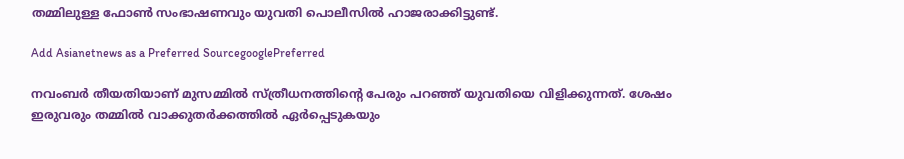തമ്മിലുള്ള ഫോണ്‍ സംഭാഷണവും യുവതി പൊലീസില്‍ ഹാജരാക്കിട്ടുണ്ട്.

Add Asianetnews as a Preferred SourcegooglePreferred

നവംബര്‍ തീയതിയാണ് മുസമ്മില്‍ സ്ത്രീധനത്തിന്റെ പേരും പറഞ്ഞ് യുവതിയെ വിളിക്കുന്നത്. ശേഷം ഇരുവരും തമ്മിൽ വാക്കുതർക്കത്തിൽ ഏർപ്പെടുകയും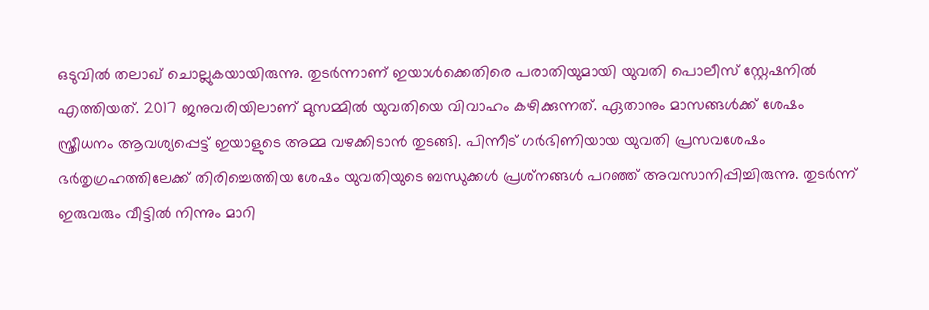ഒടുവില്‍ തലാഖ് ചൊല്ലുകയായിരുന്നു. തുടർന്നാണ് ഇയാൾക്കെതിരെ പരാതിയുമായി യുവതി പൊലീസ് സ്റ്റേഷനിൽ എത്തിയത്. 2017 ജനുവരിയിലാണ് മുസമ്മില്‍ യുവതിയെ വിവാഹം കഴിക്കുന്നത്. ഏതാനും മാസങ്ങള്‍ക്ക് ശേഷം സ്ത്രീധനം ആവശ്യപ്പെട്ട് ഇയാളുടെ അമ്മ വഴക്കിടാന്‍ തുടങ്ങി. പിന്നീട് ഗര്‍ഭിണിയായ യുവതി പ്രസവശേഷം ഭര്‍തൃഗ്രഹത്തിലേക്ക് തിരിച്ചെത്തിയ ശേഷം യുവതിയുടെ ബന്ധുക്കള്‍ പ്രശ്‌നങ്ങൾ പറഞ്ഞ് അവസാനിപ്പിച്ചിരുന്നു. തുടര്‍ന്ന് ഇരുവരും വീട്ടില്‍ നിന്നും മാറി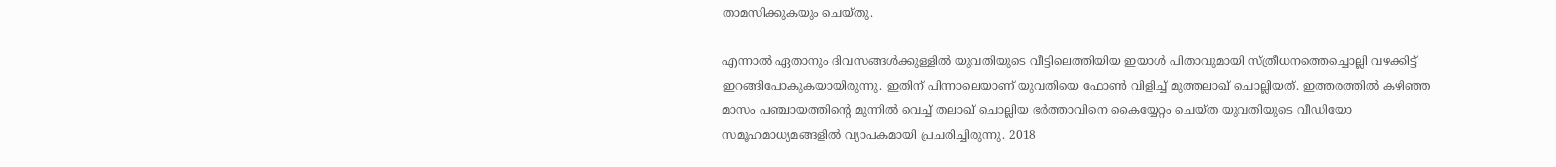താമസിക്കുകയും ചെയ്തു.

എന്നാൽ ഏതാനും ദിവസങ്ങൾക്കുള്ളിൽ യുവതിയുടെ വീട്ടിലെത്തിയിയ ഇയാള്‍ പിതാവുമായി സ്ത്രീധനത്തെച്ചൊല്ലി വഴക്കിട്ട് ഇറങ്ങിപോകുകയായിരുന്നു. ഇതിന് പിന്നാലെയാണ് യുവതിയെ ഫോൺ വിളിച്ച് മുത്തലാഖ് ചൊല്ലിയത്. ഇത്തരത്തിൽ കഴിഞ്ഞ മാസം പഞ്ചായത്തിന്റെ മുന്നിൽ വെച്ച് തലാഖ് ചൊല്ലിയ ഭർത്താവിനെ കൈയ്യേറ്റം ചെയ്ത യുവതിയുടെ വീഡിയോ സമൂഹമാധ്യമങ്ങളിൽ വ്യാപകമായി പ്രചരിച്ചിരുന്നു. 2018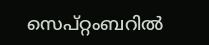സെപ്റ്റംബറില്‍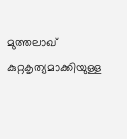മുത്തലാഖ് കുറ്റകൃത്യമാക്കിയുള്ള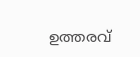ഉത്തരവ്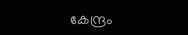കേന്ദ്രം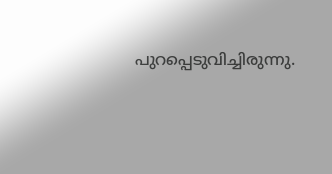പുറപ്പെടുവിച്ചിരുന്നു.